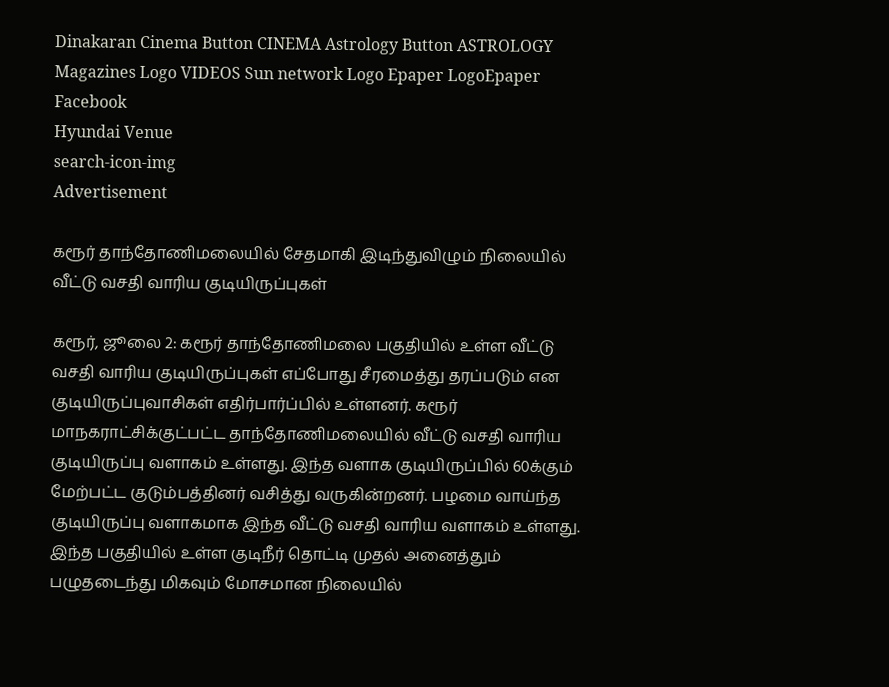Dinakaran Cinema Button CINEMA Astrology Button ASTROLOGY  Magazines Logo VIDEOS Sun network Logo Epaper LogoEpaper Facebook
Hyundai Venue
search-icon-img
Advertisement

கரூர் தாந்தோணிமலையில் சேதமாகி இடிந்துவிழும் நிலையில் வீட்டு வசதி வாரிய குடியிருப்புகள்

கரூர், ஜூலை 2: கரூர் தாந்தோணிமலை பகுதியில் உள்ள வீட்டு வசதி வாரிய குடியிருப்புகள் எப்போது சீரமைத்து தரப்படும் என குடியிருப்புவாசிகள் எதிர்பார்ப்பில் உள்ளனர். கரூர் மாநகராட்சிக்குட்பட்ட தாந்தோணிமலையில் வீட்டு வசதி வாரிய குடியிருப்பு வளாகம் உள்ளது. இந்த வளாக குடியிருப்பில் 60க்கும் மேற்பட்ட குடும்பத்தினர் வசித்து வருகின்றனர். பழமை வாய்ந்த குடியிருப்பு வளாகமாக இந்த வீட்டு வசதி வாரிய வளாகம் உள்ளது. இந்த பகுதியில் உள்ள குடிநீர் தொட்டி முதல் அனைத்தும் பழுதடைந்து மிகவும் மோசமான நிலையில்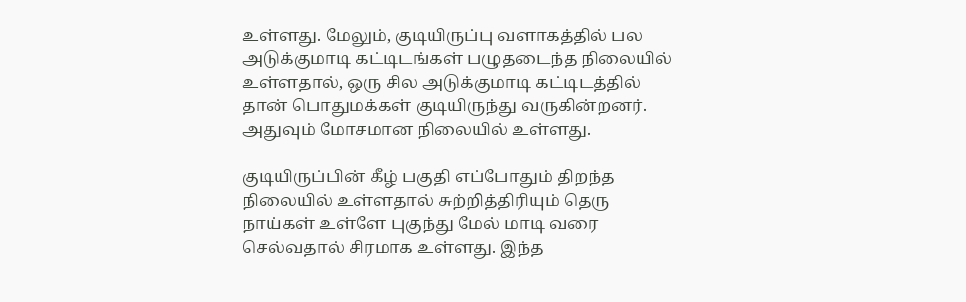உள்ளது. மேலும், குடியிருப்பு வளாகத்தில் பல அடுக்குமாடி கட்டிடங்கள் பழுதடைந்த நிலையில் உள்ளதால், ஒரு சில அடுக்குமாடி கட்டிடத்தில் தான் பொதுமக்கள் குடியிருந்து வருகின்றனர். அதுவும் மோசமான நிலையில் உள்ளது.

குடியிருப்பின் கீழ் பகுதி எப்போதும் திறந்த நிலையில் உள்ளதால் சுற்றித்திரியும் தெரு நாய்கள் உள்ளே புகுந்து மேல் மாடி வரை செல்வதால் சிரமாக உள்ளது. இந்த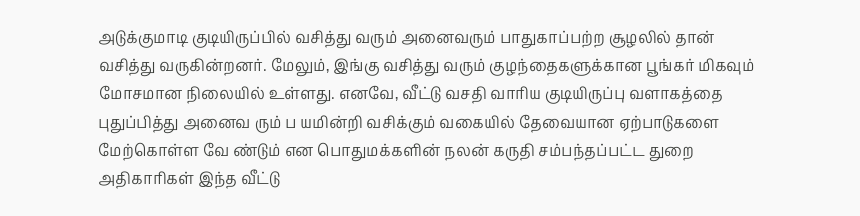அடுக்குமாடி குடியிருப்பில் வசித்து வரும் அனைவரும் பாதுகாப்பற்ற சூழலில் தான் வசித்து வருகின்றனர். மேலும், இங்கு வசித்து வரும் குழந்தைகளுக்கான பூங்கர் மிகவும் மோசமான நிலையில் உள்ளது. எனவே, வீட்டு வசதி வாரிய குடியிருப்பு வளாகத்தை புதுப்பித்து அனைவ ரும் ப யமின்றி வசிக்கும் வகையில் தேவையான ஏற்பாடுகளை மேற்கொள்ள வே ண்டும் என பொதுமக்களின் நலன் கருதி சம்பந்தப்பட்ட துறை அதிகாரிகள் இந்த வீட்டு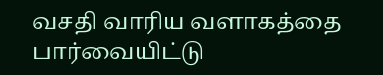வசதி வாரிய வளாகத்தை பார்வையிட்டு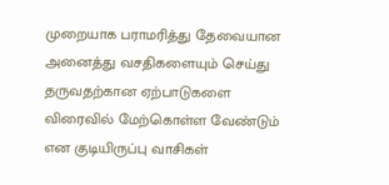முறையாக பராமரித்து தேவையான அனைத்து வசதிகளையும் செய்து தருவதற்கான ஏற்பாடுகளை விரைவில் மேற்கொள்ள வேண்டும் என குடியிருப்பு வாசிகள்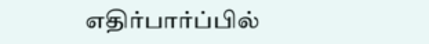எதிர்பார்ப்பில்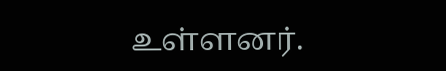உள்ளனர்.